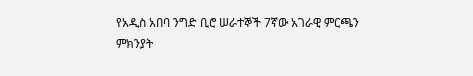የአዲስ አበባ ንግድ ቢሮ ሠራተኞች 7ኛው አገራዊ ምርጫን ምክንያት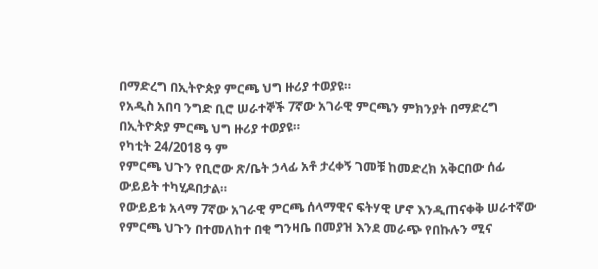በማድረግ በኢትዮጵያ ምርጫ ህግ ዙሪያ ተወያዩ።
የአዲስ አበባ ንግድ ቢሮ ሠራተኞች 7ኛው አገራዊ ምርጫን ምክንያት በማድረግ በኢትዮጵያ ምርጫ ህግ ዙሪያ ተወያዩ።
የካቲት 24/2018 ዓ ም
የምርጫ ህጉን የቢሮው ጽ/ቤት ኃላፊ አቶ ታረቀኝ ገመቹ ከመድረክ አቅርበው ሰፊ ውይይት ተካሂዶበታል።
የውይይቱ አላማ 7ኛው አገራዊ ምርጫ ሰላማዊና ፍትሃዊ ሆኖ እንዲጠናቀቅ ሠራተኛው የምርጫ ህጉን በተመለከተ በቂ ግንዛቤ በመያዝ እንደ መራጭ የበኩሉን ሚና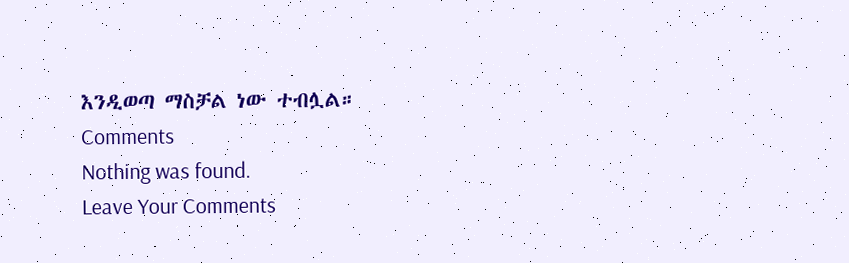እንዲወጣ ማስቻል ነው ተብሏል።
Comments
Nothing was found.
Leave Your Comments